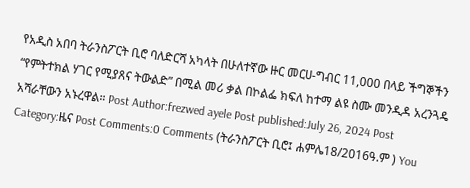የአዲስ አበባ ትራንስፖርት ቢሮ ባለድርሻ አካላት በሁለተኛው ዙር መርሀ-ግብር 11,000 በላይ ችግኞችን “የምትተክል ሃገር የሚያጸና ትውልድ” በሚል መሪ ቃል በኮልፌ ክፍለ ከተማ ልዩ ስሙ መንዲዳ አረንጓዴ አሻራቸውን አኑረዋል። Post Author:frezwed ayele Post published:July 26, 2024 Post Category:ዜና Post Comments:0 Comments (ትራንስፖርት ቢሮ፤ ሐምሌ18/2016ዓ.ም ) You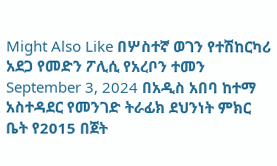Might Also Like በሦስተኛ ወገን የተሽከርካሪ አደጋ የመድን ፖሊሲ የአረቦን ተመን September 3, 2024 በአዲስ አበባ ከተማ አስተዳደር የመንገድ ትራፊክ ደህንነት ምክር ቤት የ2015 በጀት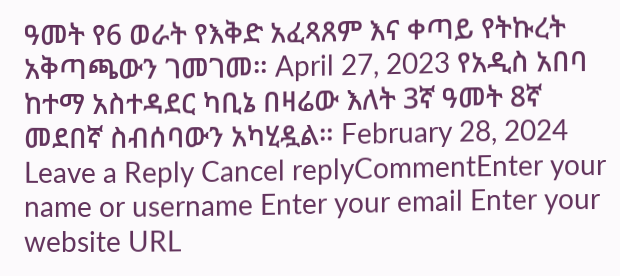ዓመት የ6 ወራት የእቅድ አፈጻጸም እና ቀጣይ የትኩረት አቅጣጫውን ገመገመ። April 27, 2023 የአዲስ አበባ ከተማ አስተዳደር ካቢኔ በዛሬው እለት 3ኛ ዓመት 8ኛ መደበኛ ስብሰባውን አካሂዷል። February 28, 2024 Leave a Reply Cancel replyCommentEnter your name or username Enter your email Enter your website URL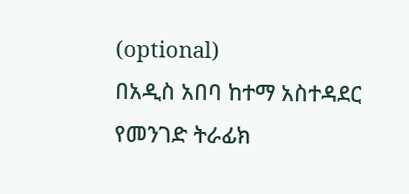(optional)
በአዲስ አበባ ከተማ አስተዳደር የመንገድ ትራፊክ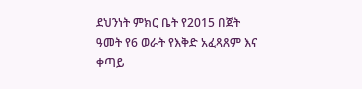ደህንነት ምክር ቤት የ2015 በጀት ዓመት የ6 ወራት የእቅድ አፈጻጸም እና ቀጣይ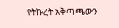የትኩረት አቅጣጫውን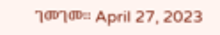ገመገመ። April 27, 2023